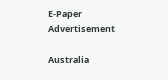E-Paper
Advertisement

Australia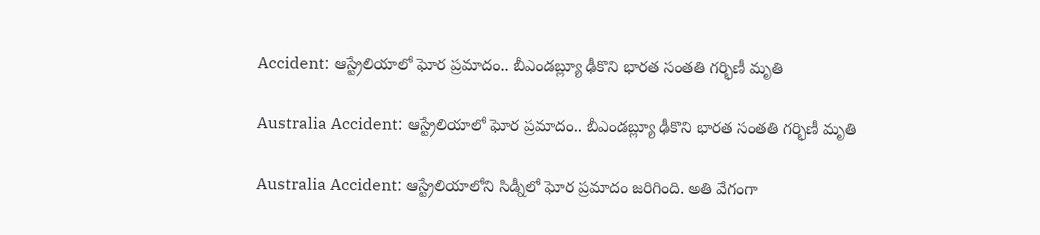Accident: ఆస్ట్రేలియాలో ఘోర ప్రమాదం.. బీఎండబ్ల్యూ ఢీకొని భారత సంతతి గర్భిణీ మృతి

Australia Accident: ఆస్ట్రేలియాలో ఘోర ప్రమాదం.. బీఎండబ్ల్యూ ఢీకొని భారత సంతతి గర్భిణీ మృతి

Australia Accident: ఆస్ట్రేలియాలోని సిడ్నీలో ఘోర ప్రమాదం జరిగింది. అతి వేగంగా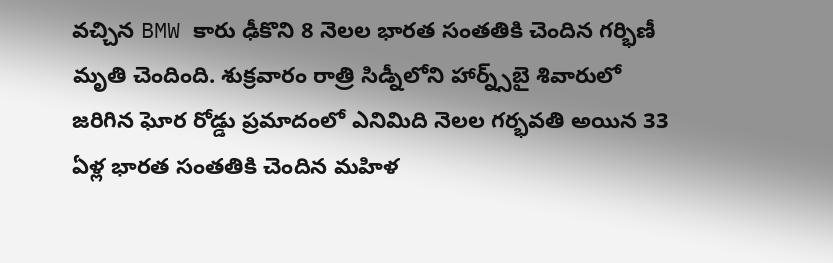వచ్చిన BMW కారు ఢీకొని 8 నెలల భారత సంతతికి చెందిన గర్భిణీ మృతి చెందింది. శుక్రవారం రాత్రి సిడ్నీలోని హార్న్స్‌బై శివారులో జరిగిన ఘోర రోడ్డు ప్రమాదంలో ఎనిమిది నెలల గర్భవతి అయిన 33 ఏళ్ల భారత సంతతికి చెందిన మహిళ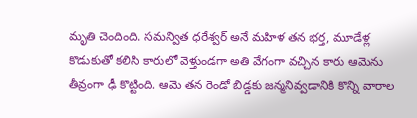మృతి చెందింది. సమన్విత ధరేశ్వర్ అనే మహిళ తన భర్త, మూడేళ్ల కొడుకుతో కలిసి కారులో వెళ్తుండగా అతి వేగంగా వచ్చిన కారు ఆమెను తీవ్రంగా ఢీ కొట్టింది. ఆమె తన రెండో బిడ్డకు జన్మనివ్వడానికి కొన్ని వారాల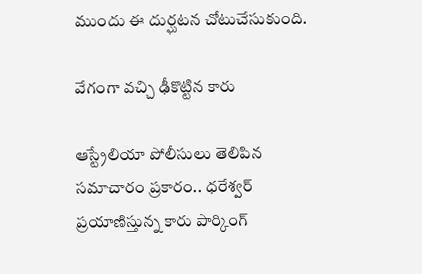ముందు ఈ దుర్ఘటన చోటుచేసుకుంది.

వేగంగా వచ్చి ఢీకొట్టిన కారు

ఆస్ట్రేలియా పోలీసులు తెలిపిన సమాచారం ప్రకారం.. ధరేశ్వర్ ప్రయాణిస్తున్న కారు పార్కింగ్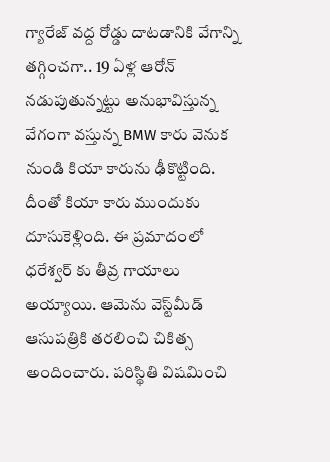గ్యారేజ్ వద్ద రోడ్డు దాటడానికి వేగాన్ని తగ్గించగా.. 19 ఏళ్ల ఆరోన్ నడుపుతున్నట్టు అనుభావిస్తున్న వేగంగా వస్తున్న BMW కారు వెనుక నుండి కియా కారును ఢీకొట్టింది. దీంతో కియా కారు ముందుకు దూసుకెళ్లింది. ఈ ప్రమాదంలో ధరేశ్వర్‌ కు తీవ్ర గాయాలు అయ్యాయి. ఆమెను వెస్ట్‌మీడ్ ఆసుపత్రికి తరలించి చికిత్స అందించారు. పరిస్థితి విషమించి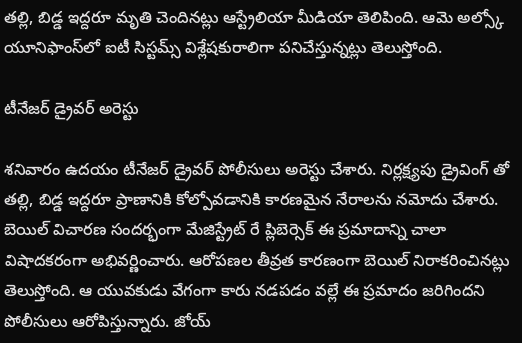తల్లి, బిడ్డ ఇద్దరూ మృతి చెందినట్లు ఆస్ట్రేలియా మీడియా తెలిపింది. ఆమె అల్స్కో యూనిఫాంస్‌లో ఐటీ సిస్టమ్స్ విశ్లేషకురాలిగా పనిచేస్తున్నట్లు తెలుస్తోంది.

టీనేజర్ డ్రైవర్ అరెస్టు

శనివారం ఉదయం టీనేజర్ డ్రైవర్ పోలీసులు అరెస్టు చేశారు. నిర్లక్ష్యపు డ్రైవింగ్ తో తల్లి, బిడ్డ ఇద్దరూ ప్రాణానికి కోల్పోవడానికి కారణమైన నేరాలను నమోదు చేశారు. బెయిల్ విచారణ సందర్భంగా మేజిస్ట్రేట్ రే ప్లిబెర్సెక్ ఈ ప్రమాదాన్ని చాలా విషాదకరంగా అభివర్ణించారు. ఆరోపణల తీవ్రత కారణంగా బెయిల్ నిరాకరించినట్లు తెలుస్తోంది. ఆ యువకుడు వేగంగా కారు నడపడం వల్లే ఈ ప్రమాదం జరిగిందని పోలీసులు ఆరోపిస్తున్నారు. జోయ్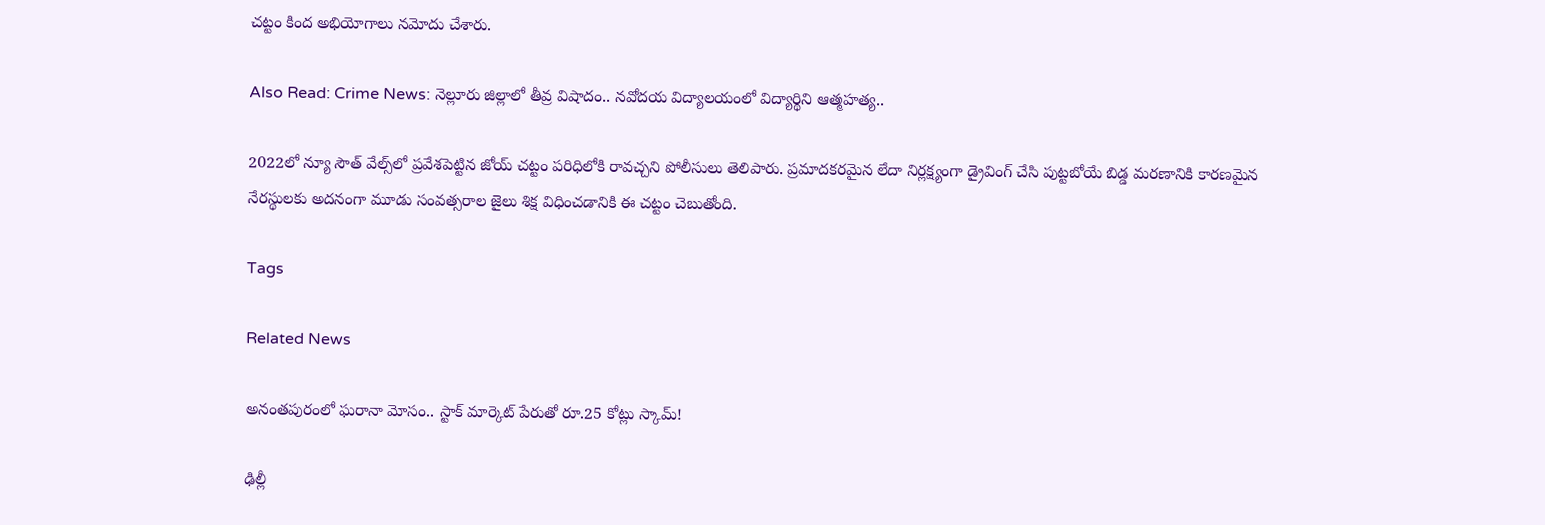చట్టం కింద అభియోగాలు నమోదు చేశారు.

Also Read: Crime News: నెల్లూరు జిల్లాలో తీవ్ర విషాదం.. నవోదయ విద్యాలయంలో విద్యార్థిని ఆత్మహత్య..

2022లో న్యూ సౌత్ వేల్స్‌లో ప్రవేశపెట్టిన జోయ్ చట్టం పరిధిలోకి రావచ్చని పోలీసులు తెలిపారు. ప్రమాదకరమైన లేదా నిర్లక్ష్యంగా డ్రైవింగ్ చేసి పుట్టబోయే బిడ్డ మరణానికి కారణమైన నేరస్థులకు అదనంగా మూడు సంవత్సరాల జైలు శిక్ష విధించడానికి ఈ చట్టం చెబుతోంది.

Tags

Related News

అనంతపురంలో ఘరానా మోసం.. స్టాక్ మార్కెట్ పేరుతో రూ.25 కోట్లు స్కామ్!

ఢిల్లీ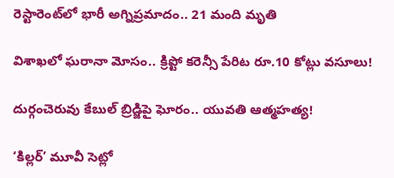రెస్టారెంట్‌లో భారీ అగ్నిప్రమాదం.. 21 మంది మృతి

విశాఖలో ఘరానా మోసం.. క్రిప్టో కరెన్సీ పేరిట రూ.10 కోట్లు వసూలు!

దుర్గంచెరువు కేబుల్ బ్రిడ్జిపై ఘోరం.. యువతి ఆత్మహత్య!

‘కిల్లర్’ మూవీ సెట్లో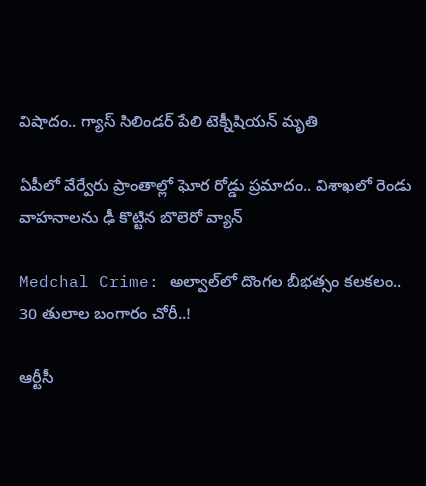విషాదం.. గ్యాస్ సిలిండర్ పేలి టెక్నీషియన్ మృతి

ఏపీలో వేర్వేరు ప్రాంతాల్లో ఘోర రోడ్డు ప్రమాదం.. విశాఖలో రెండు వాహనాలను ఢీ కొట్టిన బొలెరో వ్యాన్

Medchal Crime: అల్వాల్‌లో దొంగల బీభత్సం కలకలం.. 30 తులాల బంగారం చోరీ..!

ఆర్టీసీ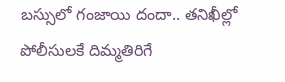బస్సులో గంజాయి దందా.. తనిఖీల్లో పోలీసులకే దిమ్మతిరిగే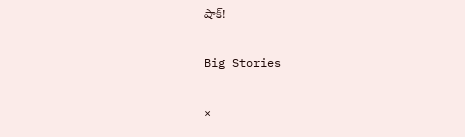షాక్!

Big Stories

×